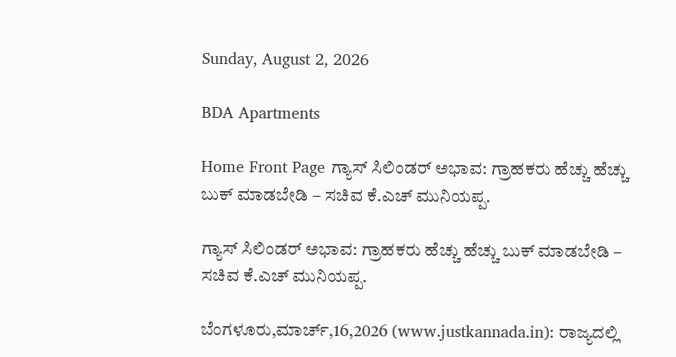Sunday, August 2, 2026

BDA Apartments

Home Front Page ಗ್ಯಾಸ್ ಸಿಲಿಂಡರ್ ಅಭಾವ: ಗ್ರಾಹಕರು ಹೆಚ್ಚು ಹೆಚ್ಚು ಬುಕ್ ಮಾಡಬೇಡಿ – ಸಚಿವ ಕೆ.ಎಚ್ ಮುನಿಯಪ್ಪ.

ಗ್ಯಾಸ್ ಸಿಲಿಂಡರ್ ಅಭಾವ: ಗ್ರಾಹಕರು ಹೆಚ್ಚು ಹೆಚ್ಚು ಬುಕ್ ಮಾಡಬೇಡಿ – ಸಚಿವ ಕೆ.ಎಚ್ ಮುನಿಯಪ್ಪ.

ಬೆಂಗಳೂರು,ಮಾರ್ಚ್,16,2026 (www.justkannada.in): ರಾಜ್ಯದಲ್ಲಿ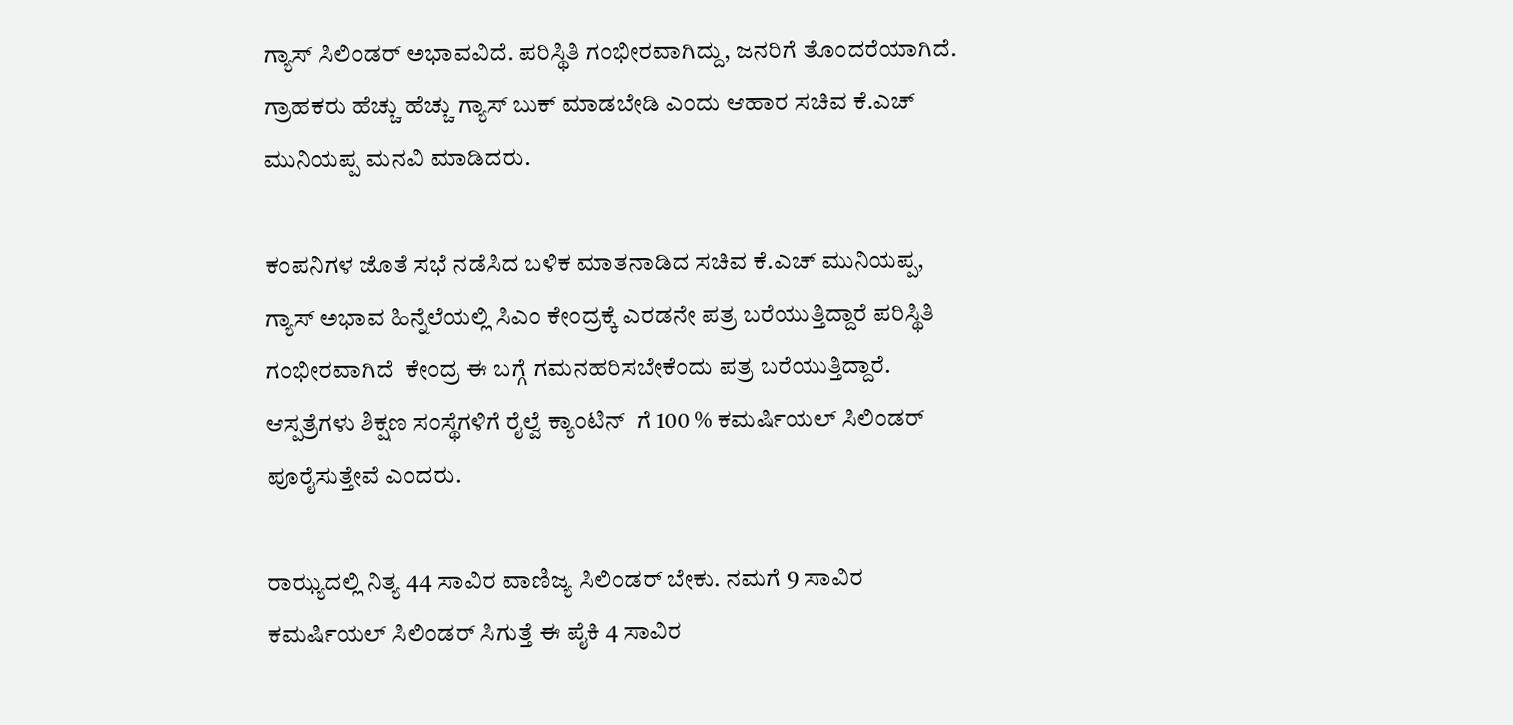ಗ್ಯಾಸ್ ಸಿಲಿಂಡರ್ ಅಭಾವವಿದೆ. ಪರಿಸ್ಥಿತಿ ಗಂಭೀರವಾಗಿದ್ದು, ಜನರಿಗೆ ತೊಂದರೆಯಾಗಿದೆ. ಗ್ರಾಹಕರು ಹೆಚ್ಚು ಹೆಚ್ಚು ಗ್ಯಾಸ್ ಬುಕ್ ಮಾಡಬೇಡಿ ಎಂದು ಆಹಾರ ಸಚಿವ ಕೆ.ಎಚ್ ಮುನಿಯಪ್ಪ ಮನವಿ ಮಾಡಿದರು.

ಕಂಪನಿಗಳ ಜೊತೆ ಸಭೆ ನಡೆಸಿದ ಬಳಿಕ ಮಾತನಾಡಿದ ಸಚಿವ ಕೆ.ಎಚ್ ಮುನಿಯಪ್ಪ, ಗ್ಯಾಸ್ ಅಭಾವ ಹಿನ್ನೆಲೆಯಲ್ಲಿ ಸಿಎಂ ಕೇಂದ್ರಕ್ಕೆ ಎರಡನೇ ಪತ್ರ ಬರೆಯುತ್ತಿದ್ದಾರೆ ಪರಿಸ್ಥಿತಿ ಗಂಭೀರವಾಗಿದೆ  ಕೇಂದ್ರ ಈ ಬಗ್ಗೆ ಗಮನಹರಿಸಬೇಕೆಂದು ಪತ್ರ ಬರೆಯುತ್ತಿದ್ದಾರೆ. ಆಸ್ಪತ್ರೆಗಳು ಶಿಕ್ಷಣ ಸಂಸ್ಥೆಗಳಿಗೆ ರೈಲ್ವೆ ಕ್ಯಾಂಟಿನ್  ಗೆ 100 % ಕಮರ್ಷಿಯಲ್ ಸಿಲಿಂಡರ್ ಪೂರೈಸುತ್ತೇವೆ ಎಂದರು.

ರಾಝ್ಯದಲ್ಲಿ ನಿತ್ಯ 44 ಸಾವಿರ ವಾಣಿಜ್ಯ ಸಿಲಿಂಡರ್ ಬೇಕು. ನಮಗೆ 9 ಸಾವಿರ ಕಮರ್ಷಿಯಲ್ ಸಿಲಿಂಡರ್ ಸಿಗುತ್ತೆ ಈ ಪೈಕಿ 4 ಸಾವಿರ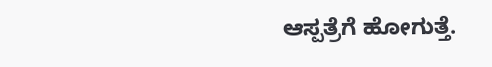ಆಸ್ಪತ್ರೆಗೆ ಹೋಗುತ್ತೆ.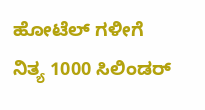ಹೋಟೆಲ್ ಗಳೀಗೆ ನಿತ್ಯ 1000 ಸಿಲಿಂಡರ್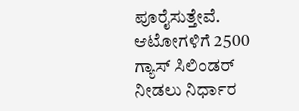ಪೂರೈಸುತ್ತೇವೆ. ಆಟೋಗಳಿಗೆ 2500 ಗ್ಯಾಸ್ ಸಿಲಿಂಡರ್  ನೀಡಲು ನಿರ್ಧಾರ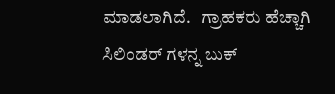ಮಾಡಲಾಗಿದೆ.   ಗ್ರಾಹಕರು ಹೆಚ್ಚಾಗಿ ಸಿಲಿಂಡರ್ ಗಳನ್ನ ಬುಕ್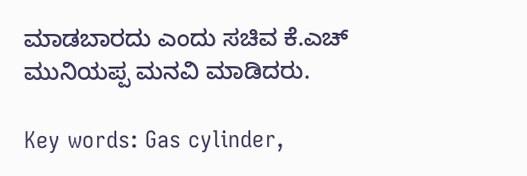ಮಾಡಬಾರದು ಎಂದು ಸಚಿವ ಕೆ.ಎಚ್ ಮುನಿಯಪ್ಪ ಮನವಿ ಮಾಡಿದರು.

Key words: Gas cylinder,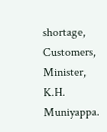shortage, Customers, Minister, K.H. Muniyappa.